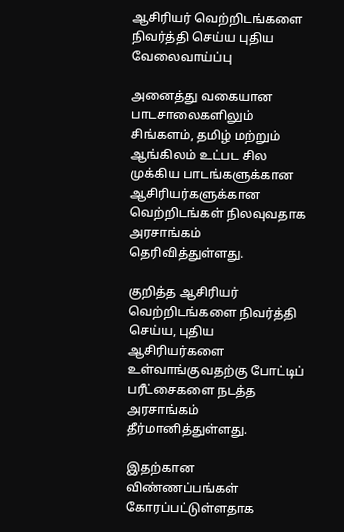ஆசிரியர் வெற்றிடங்களை நிவர்த்தி செய்ய புதிய வேலைவாய்ப்பு

அனைத்து வகையான பாடசாலைகளிலும் சிங்களம், தமிழ் மற்றும் ஆங்கிலம் உட்பட சில முக்கிய பாடங்களுக்கான ஆசிரியர்களுக்கான வெற்றிடங்கள் நிலவுவதாக அரசாங்கம் தெரிவித்துள்ளது.

குறித்த ஆசிரியர் வெற்றிடங்களை நிவர்த்தி செய்ய, புதிய ஆசிரியர்களை உள்வாங்குவதற்கு போட்டிப் பரீட்சைகளை நடத்த அரசாங்கம் தீர்மானித்துள்ளது.

இதற்கான விண்ணப்பங்கள் கோரப்பட்டுள்ளதாக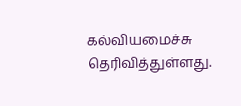கல்வியமைச்சு தெரிவித்துள்ளது.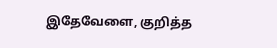இதேவேளை, குறித்த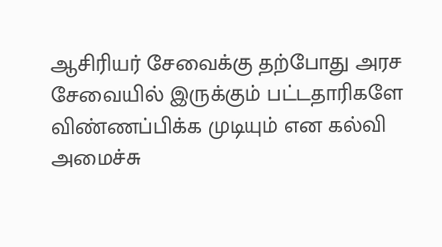ஆசிரியர் சேவைக்கு தற்போது அரச சேவையில் இருக்கும் பட்டதாரிகளே விண்ணப்பிக்க முடியும் என கல்வி அமைச்சு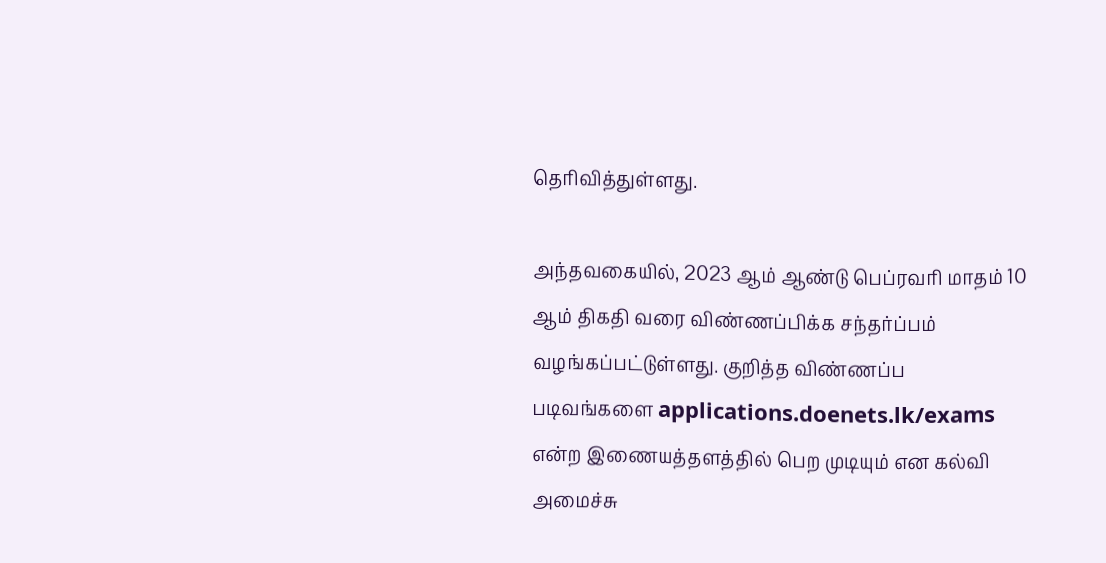தெரிவித்துள்ளது.

அந்தவகையில், 2023 ஆம் ஆண்டு பெப்ரவரி மாதம் 10 ஆம் திகதி வரை விண்ணப்பிக்க சந்தர்ப்பம் வழங்கப்பட்டுள்ளது. குறித்த விண்ணப்ப படிவங்களை applications.doenets.lk/exams என்ற இணையத்தளத்தில் பெற முடியும் என கல்வி அமைச்சு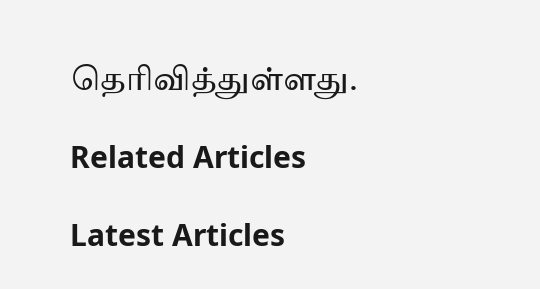தெரிவித்துள்ளது.

Related Articles

Latest Articles